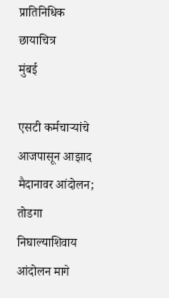प्रातिनिधिक छायाचित्र
मुंबई

एसटी कर्मचाऱ्यांचे आजपासून आझाद मैदानावर आंदोलन; तोडगा निघाल्याशिवाय आंदोलन मागे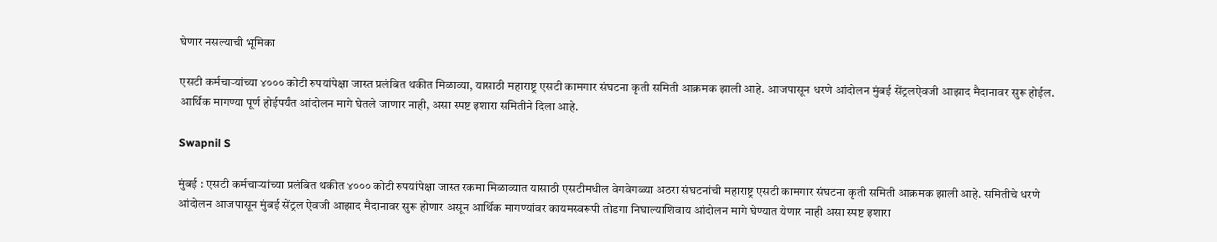घेणार नसल्याची भूमिका

एसटी कर्मचाऱ्यांच्या ४००० कोटी रुपयांपेक्षा जास्त प्रलंबित थकीत मिळाव्या, यासाठी महाराष्ट्र एसटी कामगार संघटना कृती समिती आक्रमक झाली आहे. आजपासून धरणे आंदोलन मुंबई सेंट्रलऐवजी आझाद मैदानावर सुरू होईल. आर्थिक मागण्या पूर्ण होईपर्यंत आंदोलन मागे घेतले जाणार नाही, असा स्पष्ट इशारा समितीने दिला आहे.

Swapnil S

मुंबई : एसटी कर्मचाऱ्यांच्या प्रलंबित थकीत ४००० कोटी रुपयांपेक्षा जास्त रकमा मिळाव्यात यासाठी एसटीमधील वेगवेगळ्या अठरा संघटनांची महाराष्ट्र एसटी कामगार संघटना कृती समिती आक्रमक झाली आहे. समितीचे धरणे आंदोलन आजपासून मुंबई सेंट्रल ऐवजी आझाद मैदानावर सुरू होणार असून आर्थिक मागण्यांवर कायमस्वरूपी तोडगा निघाल्याशिवाय आंदोलन मागे घेण्यात येणार नाही असा स्पष्ट इशारा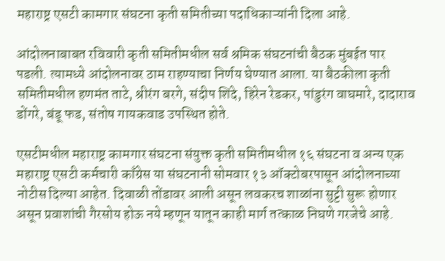महाराष्ट्र एसटी कामगार संघटना कृती समितीच्या पदाधिकाऱ्यांनी दिला आहे.

आंदोलनाबाबत रविवारी कृती समितीमधील सर्व श्रमिक संघटनांची बैठक मुंबईत पार पडली. त्यामध्ये आंदोलनावर ठाम राहण्याचा निर्णय घेण्यात आला. या बैठकीला कृती समितीमधील हणमंत ताटे, श्रीरंग बरगे, संदीप शिंदे, हिरेन रेडकर, पांडुरंग वाघमारे, दादाराव डोंगरे, बंडू फड, संतोष गायकवाड उपस्थित होते.

एसटीमधील महाराष्ट्र कामगार संघटना संयुक्त कृती समितीमधील १६ संघटना व अन्य एक महाराष्ट्र एसटी कर्मचारी काँग्रेस या संघटनानी सोमवार १३ ऑक्टोबरपासून आंदोलनाच्या नोटीस दिल्या आहेत. दिवाळी तोंडावर आली असून लवकरच शाळांना सुट्टी सुरू होणार असून प्रवाशांची गैरसोय होऊ नये म्हणून यातून काही मार्ग तत्काळ निघणे गरजेचे आहे.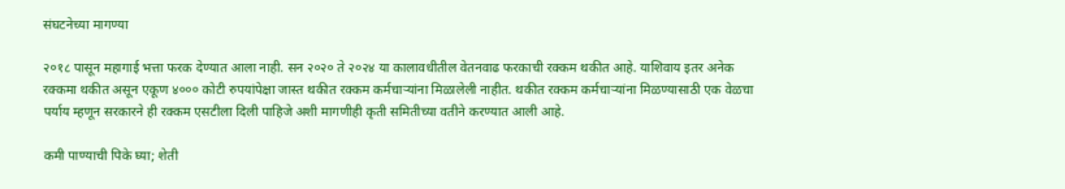संघटनेच्या मागण्या

२०१८ पासून महागाई भत्ता फरक देण्यात आला नाही. सन २०२० ते २०२४ या कालावधीतील वेतनवाढ फरकाची रक्कम थकीत आहे. याशिवाय इतर अनेक रक्कमा थकीत असून एकूण ४००० कोटी रुपयांपेक्षा जास्त थकीत रक्कम कर्मचाऱ्यांना मिळालेली नाहीत. थकीत रक्कम कर्मचाऱ्यांना मिळण्यासाठी एक वेळचा पर्याय म्हणून सरकारने ही रक्कम एसटीला दिली पाहिजे अशी मागणीही कृती समितीच्या वतीने करण्यात आली आहे.

कमी पाण्याची पिके घ्या; शेती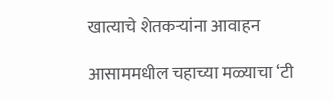खात्याचे शेतकऱ्यांना आवाहन

आसाममधील चहाच्या मळ्याचा ‘टी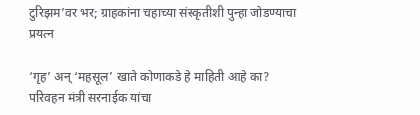टुरिझम’वर भर; ग्राहकांना चहाच्या संस्कृतीशी पुन्हा जोडण्याचा प्रयत्न

‘गृह’ अन् ‘महसूल’ खाते कोणाकडे हे माहिती आहे का? परिवहन मंत्री सरनाईक यांचा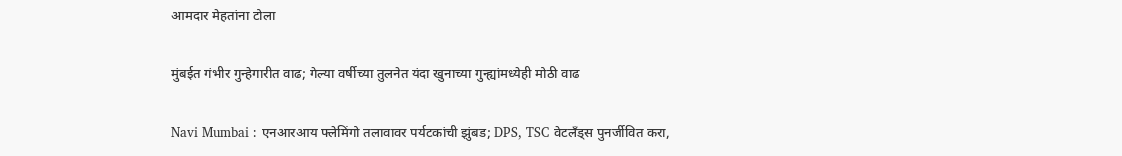आमदार मेहतांना टोला

मुंबईत गंभीर गुन्हेगारीत वाढ; गेल्या वर्षीच्या तुलनेत यंदा खुनाच्या गुन्ह्यांमध्येही मोठी वाढ

Navi Mumbai : एनआरआय फ्लेमिंगो तलावावर पर्यटकांची झुंबड; DPS, TSC वेटलँड्स पुनर्जीवित करा,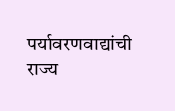पर्यावरणवाद्यांची राज्य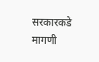सरकारकडे मागणी